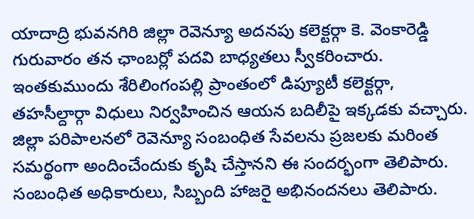యాదాద్రి భువనగిరి జిల్లా రెవెన్యూ అదనపు కలెక్టర్గా కె. వెంకారెడ్డి గురువారం తన ఛాంబర్లో పదవి బాధ్యతలు స్వీకరించారు. ఇంతకుముందు శేరిలింగంపల్లి ప్రాంతంలో డిప్యూటీ కలెక్టర్గా, తహసీల్దార్గా విధులు నిర్వహించిన ఆయన బదిలీపై ఇక్కడకు వచ్చారు.
జిల్లా పరిపాలనలో రెవెన్యూ సంబంధిత సేవలను ప్రజలకు మరింత సమర్థంగా అందించేందుకు కృషి చేస్తానని ఈ సందర్భంగా తెలిపారు. సంబంధిత అధికారులు, సిబ్బంది హాజరై అభినందనలు తెలిపారు.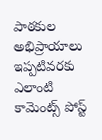పాఠకుల అభిప్రాయాలు
ఇప్పటివరకు ఎలాంటి కామెంట్స్ పోస్ట్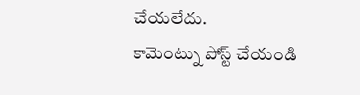చేయలేదు.
కామెంట్ను పోస్ట్ చేయండి